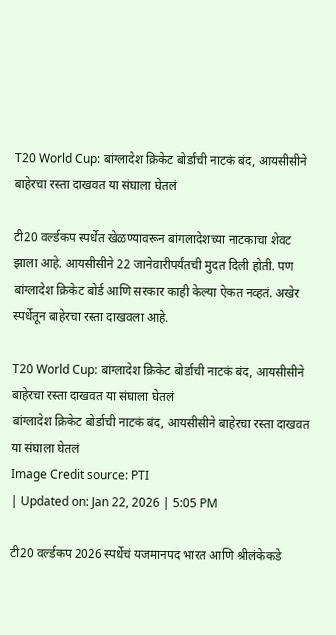T20 World Cup: बांग्लादेश क्रिकेट बोर्डाची नाटकं बंद, आयसीसीने बाहेरचा रस्ता दाखवत या संघाला घेतलं

टी20 वर्ल्डकप स्पर्धेत खेळण्यावरून बांगलादेशच्या नाटकाचा शेवट झाला आहे. आयसीसीने 22 जानेवारीपर्यंतची मुदत दिली होती. पण बांग्लादेश क्रिकेट बोर्ड आणि सरकार काही केल्या ऐकत नव्हतं. अखेर स्पर्धेतून बाहेरचा रस्ता दाखवला आहे.

T20 World Cup: बांग्लादेश क्रिकेट बोर्डाची नाटकं बंद, आयसीसीने बाहेरचा रस्ता दाखवत या संघाला घेतलं
बांग्लादेश क्रिकेट बोर्डाची नाटकं बंद, आयसीसीने बाहेरचा रस्ता दाखवत या संघाला घेतलं
Image Credit source: PTI
| Updated on: Jan 22, 2026 | 5:05 PM

टी20 वर्ल्डकप 2026 स्पर्धेचं यजमानपद भारत आणि श्रीलंकेकडे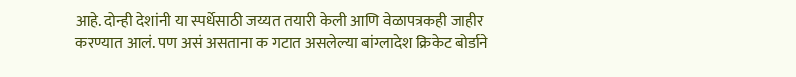आहे. दोन्ही देशांनी या स्पर्धेसाठी जय्यत तयारी केली आणि वेळापत्रकही जाहीर करण्यात आलं. पण असं असताना क गटात असलेल्या बांग्लादेश क्रिकेट बोर्डाने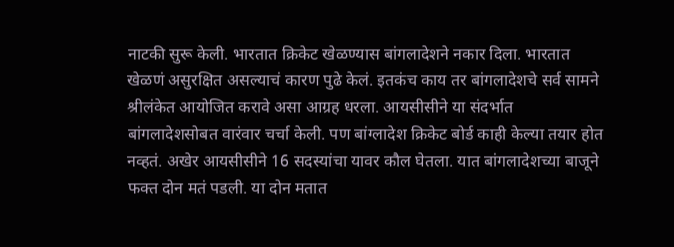नाटकी सुरू केली. भारतात क्रिकेट खेळण्यास बांगलादेशने नकार दिला. भारतात खेळणं असुरक्षित असल्याचं कारण पुढे केलं. इतकंच काय तर बांगलादेशचे सर्व सामने श्रीलंकेत आयोजित करावे असा आग्रह धरला. आयसीसीने या संदर्भात बांगलादेशसोबत वारंवार चर्चा केली. पण बांग्लादेश क्रिकेट बोर्ड काही केल्या तयार होत नव्हतं. अखेर आयसीसीने 16 सदस्यांचा यावर कौल घेतला. यात बांगलादेशच्या बाजूने फक्त दोन मतं पडली. या दोन मतात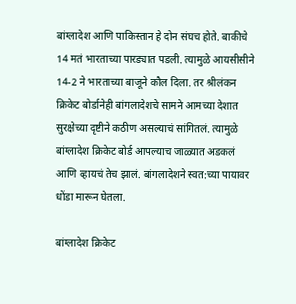बांग्लादेश आणि पाकिस्तान हे दोन संघच होते. बाकीचे 14 मतं भारताच्या पारड्यात पडली. त्यामुळे आयसीसीने 14-2 ने भारताच्या बाजूने कौल दिला. तर श्रीलंकन क्रिकेट बोर्डानेही बांगलादेशचे सामने आमच्या देशात सुरक्षेच्या दृष्टीने कठीण असल्याचं सांगितलं. त्यामुळे बांग्लादेश क्रिकेट बोर्ड आपल्याच जाळ्यात अडकलं आणि व्हायचं तेच झालं. बांगलादेशने स्वत:च्या पायावर धोंडा मारून घेतला.

बांग्लादेश क्रिकेट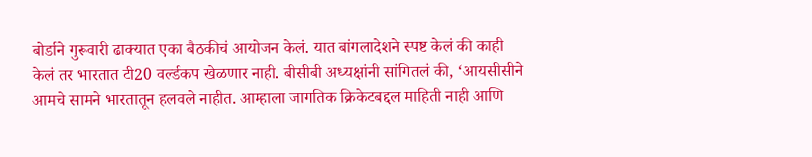बोर्डाने गुरूवारी ढाक्यात एका बैठकीचं आयोजन केलं. यात बांगलादेशने स्पष्ट केलं की काही केलं तर भारतात टी20 वर्ल्डकप खेळणार नाही. बीसीबी अध्यक्षांनी सांगितलं की, ‘आयसीसीने आमचे सामने भारतातून हलवले नाहीत. आम्हाला जागतिक क्रिकेटबद्दल माहिती नाही आणि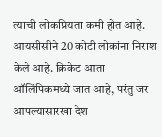त्याची लोकप्रियता कमी होत आहे. आयसीसीने 20 कोटी लोकांना निराश केले आहे. क्रिकेट आता ऑलिंपिकमध्ये जात आहे, परंतु जर आपल्यासारखा देश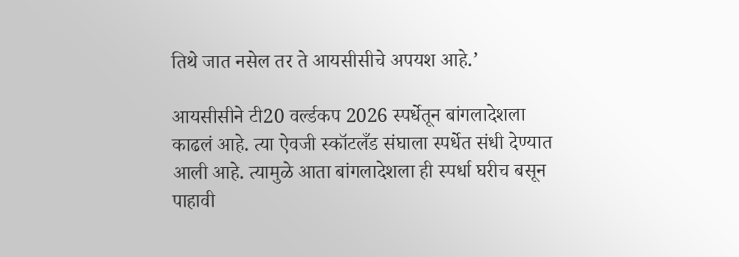तिथे जात नसेल तर ते आयसीसीचे अपयश आहे.’

आयसीसीने टी20 वर्ल्डकप 2026 स्पर्धेतून बांगलादेशला काढलं आहे. त्या ऐवजी स्कॉटलँड संघाला स्पर्धेत संधी देण्यात आली आहे. त्यामुळे आता बांगलादेशला ही स्पर्धा घरीच बसून पाहावी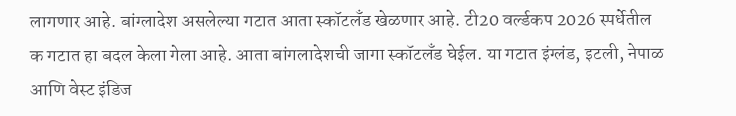लागणार आहे. बांग्लादेश असलेल्या गटात आता स्कॉटलँड खेळणार आहे. टी20 वर्ल्डकप 2026 स्पर्धेतील क गटात हा बदल केला गेला आहे. आता बांगलादेशची जागा स्कॉटलँड घेईल. या गटात इंग्लंड, इटली, नेपाळ आणि वेस्ट इंडिज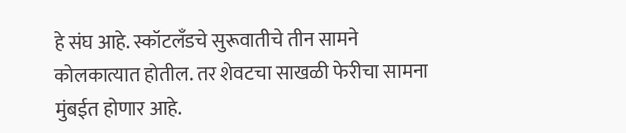हे संघ आहे. स्कॉटलँडचे सुरूवातीचे तीन सामने कोलकात्यात होतील. तर शेवटचा साखळी फेरीचा सामना मुंबईत होणार आहे.